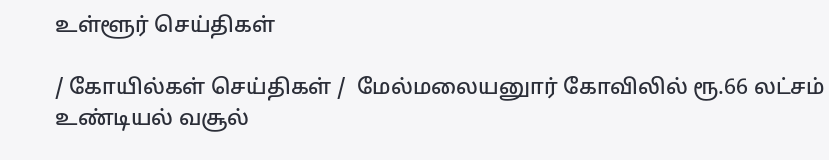உள்ளூர் செய்திகள்

/ கோயில்கள் செய்திகள் /  மேல்மலையனுார் கோவிலில் ரூ.66 லட்சம் உண்டியல் வசூல்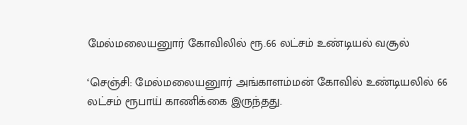மேல்மலையனுார் கோவிலில் ரூ.66 லட்சம் உண்டியல் வசூல்

‘செஞ்சி: மேல்மலையனுார் அங்காளம்மன் கோவில் உண்டியலில் 66 லட்சம் ரூபாய் காணிக்கை இருந்தது.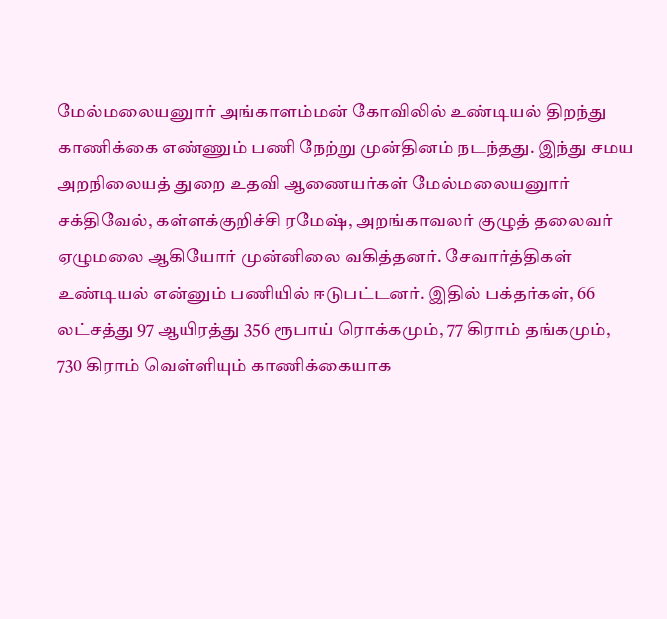மேல்மலையனுார் அங்காளம்மன் கோவிலில் உண்டியல் திறந்து காணிக்கை எண்ணும் பணி நேற்று முன்தினம் நடந்தது. இந்து சமய அறநிலையத் துறை உதவி ஆணையர்கள் மேல்மலையனுார் சக்திவேல், கள்ளக்குறிச்சி ரமேஷ், அறங்காவலர் குழுத் தலைவர் ஏழுமலை ஆகியோர் முன்னிலை வகித்தனர். சேவார்த்திகள் உண்டியல் என்னும் பணியில் ஈடுபட்டனர். இதில் பக்தர்கள், 66 லட்சத்து 97 ஆயிரத்து 356 ரூபாய் ரொக்கமும், 77 கிராம் தங்கமும், 730 கிராம் வெள்ளியும் காணிக்கையாக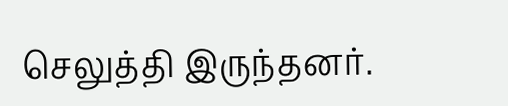செலுத்தி இருந்தனர்.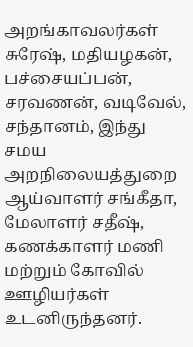அறங்காவலர்கள் சுரேஷ், மதியழகன், பச்சையப்பன், சரவணன், வடிவேல், சந்தானம், இந்து சமய அறநிலையத்துறை ஆய்வாளர் சங்கீதா, மேலாளர் சதீஷ், கணக்காளர் மணி மற்றும் கோவில் ஊழியர்கள் உடனிருந்தனர்.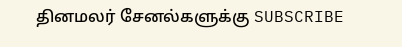தினமலர் சேனல்களுக்கு SUBSCRIBE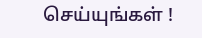செய்யுங்கள் !